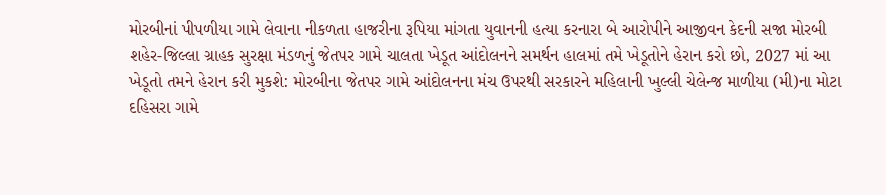મોરબીનાં પીપળીયા ગામે લેવાના નીકળતા હાજરીના રૂપિયા માંગતા યુવાનની હત્યા કરનારા બે આરોપીને આજીવન કેદની સજા મોરબી શહેર-જિલ્લા ગ્રાહક સુરક્ષા મંડળનું જેતપર ગામે ચાલતા ખેડૂત આંદોલનને સમર્થન હાલમાં તમે ખેડૂતોને હેરાન કરો છો, 2027 માં આ ખેડૂતો તમને હેરાન કરી મુકશે: મોરબીના જેતપર ગામે આંદોલનના મંચ ઉપરથી સરકારને મહિલાની ખુલ્લી ચેલેન્જ માળીયા (મી)ના મોટા દહિસરા ગામે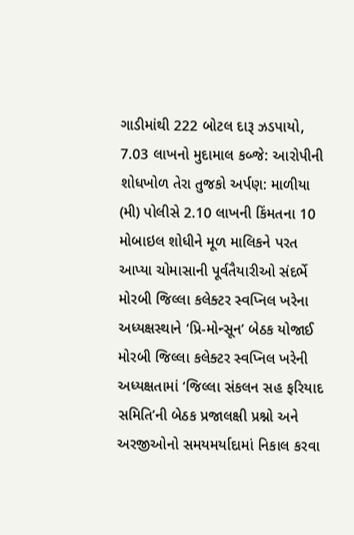ગાડીમાંથી 222 બોટલ દારૂ ઝડપાયો, 7.03 લાખનો મુદામાલ કબ્જે: આરોપીની શોધખોળ તેરા તુજકો અર્પણ: માળીયા (મી) પોલીસે 2.10 લાખની કિંમતના 10 મોબાઇલ શોધીને મૂળ માલિકને પરત આપ્યા ચોમાસાની પૂર્વતૈયારીઓ સંદર્ભે મોરબી જિલ્લા કલેક્ટર સ્વપ્નિલ ખરેના અધ્યક્ષસ્થાને ‘પ્રિ-મોન્સૂન’ બેઠક યોજાઈ મોરબી જિલ્લા કલેક્ટર સ્વપ્નિલ ખરેની અધ્યક્ષતામાં ‘જિલ્લા સંકલન સહ ફરિયાદ સમિતિ’ની બેઠક પ્રજાલક્ષી પ્રશ્નો અને અરજીઓનો સમયમર્યાદામાં નિકાલ કરવા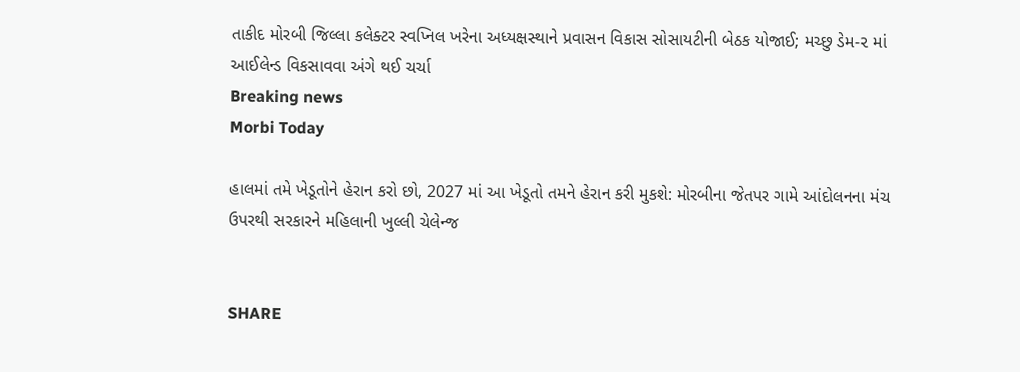તાકીદ મોરબી જિલ્લા કલેક્ટર સ્વપ્નિલ ખરેના અધ્યક્ષસ્થાને પ્રવાસન વિકાસ સોસાયટીની બેઠક યોજાઈ; મચ્છુ ડેમ-૨ માં આઈલેન્ડ વિકસાવવા અંગે થઈ ચર્ચા
Breaking news
Morbi Today

હાલમાં તમે ખેડૂતોને હેરાન કરો છો, 2027 માં આ ખેડૂતો તમને હેરાન કરી મુકશે: મોરબીના જેતપર ગામે આંદોલનના મંચ ઉપરથી સરકારને મહિલાની ખુલ્લી ચેલેન્જ


SHARE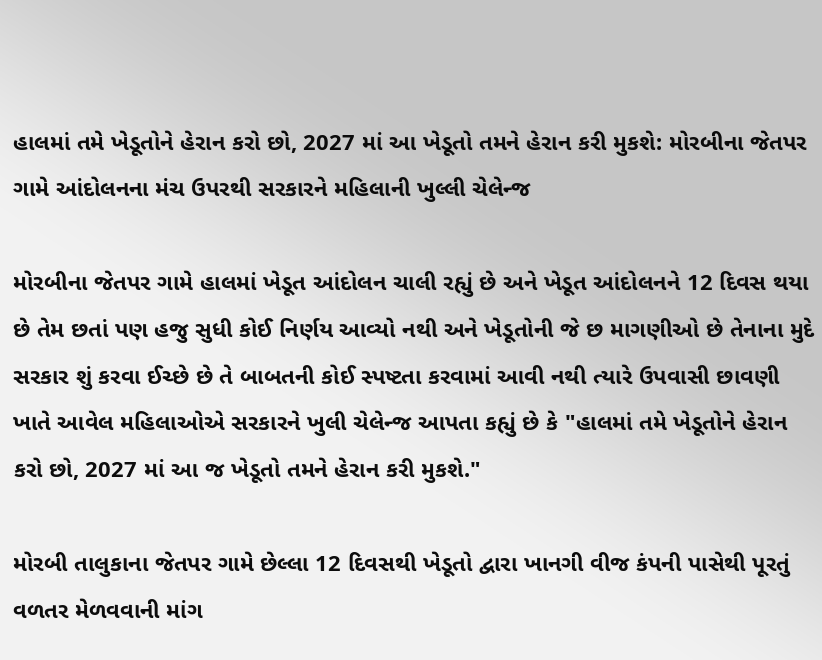હાલમાં તમે ખેડૂતોને હેરાન કરો છો, 2027 માં આ ખેડૂતો તમને હેરાન કરી મુકશે: મોરબીના જેતપર ગામે આંદોલનના મંચ ઉપરથી સરકારને મહિલાની ખુલ્લી ચેલેન્જ

મોરબીના જેતપર ગામે હાલમાં ખેડૂત આંદોલન ચાલી રહ્યું છે અને ખેડૂત આંદોલનને 12 દિવસ થયા છે તેમ છતાં પણ હજુ સુધી કોઈ નિર્ણય આવ્યો નથી અને ખેડૂતોની જે છ માગણીઓ છે તેનાના મુદે સરકાર શું કરવા ઈચ્છે છે તે બાબતની કોઈ સ્પષ્ટતા કરવામાં આવી નથી ત્યારે ઉપવાસી છાવણી ખાતે આવેલ મહિલાઓએ સરકારને ખુલી ચેલેન્જ આપતા કહ્યું છે કે "હાલમાં તમે ખેડૂતોને હેરાન કરો છો, 2027 માં આ જ ખેડૂતો તમને હેરાન કરી મુકશે."

મોરબી તાલુકાના જેતપર ગામે છેલ્લા 12 દિવસથી ખેડૂતો દ્વારા ખાનગી વીજ કંપની પાસેથી પૂરતું વળતર મેળવવાની માંગ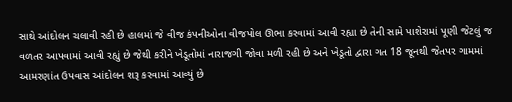સાથે આંદોલન ચલાવી રહી છે હાલમાં જે વીજ કંપનીઓના વીજપોલ ઊભા કરવામાં આવી રહ્યા છે તેની સામે પાશેરામાં પૂણી જેટલું જ વળતર આપવામાં આવી રહ્યું છે જેથી કરીને ખેડૂતોમાં નારાજગી જોવા મળી રહી છે અને ખેડૂતો દ્વારા ગત 18 જૂનથી જેતપર ગામમાં આમરણાંત ઉપવાસ આંદોલન શરૂ કરવામાં આવ્યું છે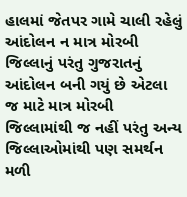હાલમાં જેતપર ગામે ચાલી રહેલું આંદોલન ન માત્ર મોરબી જિલ્લાનું પરંતુ ગુજરાતનું આંદોલન બની ગયું છે એટલા જ માટે માત્ર મોરબી જિલ્લામાંથી જ નહીં પરંતુ અન્ય જિલ્લાઓમાંથી પણ સમર્થન મળી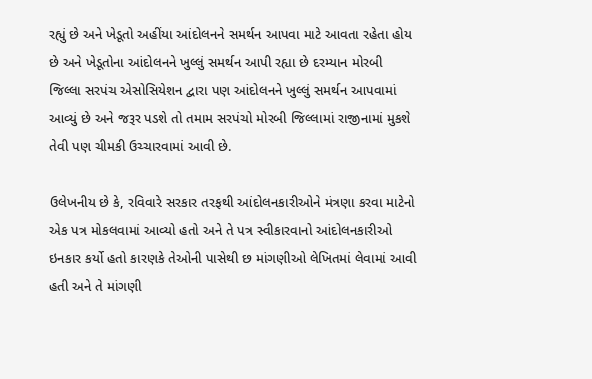રહ્યું છે અને ખેડૂતો અહીંયા આંદોલનને સમર્થન આપવા માટે આવતા રહેતા હોય છે અને ખેડૂતોના આંદોલનને ખુલ્લું સમર્થન આપી રહ્યા છે દરમ્યાન મોરબી જિલ્લા સરપંચ એસોસિયેશન દ્વારા પણ આંદોલનને ખુલ્લું સમર્થન આપવામાં આવ્યું છે અને જરૂર પડશે તો તમામ સરપંચો મોરબી જિલ્લામાં રાજીનામાં મુકશે તેવી પણ ચીમકી ઉચ્ચારવામાં આવી છે.

ઉલેખનીય છે કે, રવિવારે સરકાર તરફથી આંદોલનકારીઓને મંત્રણા કરવા માટેનો એક પત્ર મોકલવામાં આવ્યો હતો અને તે પત્ર સ્વીકારવાનો આંદોલનકારીઓ ઇનકાર કર્યો હતો કારણકે તેઓની પાસેથી છ માંગણીઓ લેખિતમાં લેવામાં આવી હતી અને તે માંગણી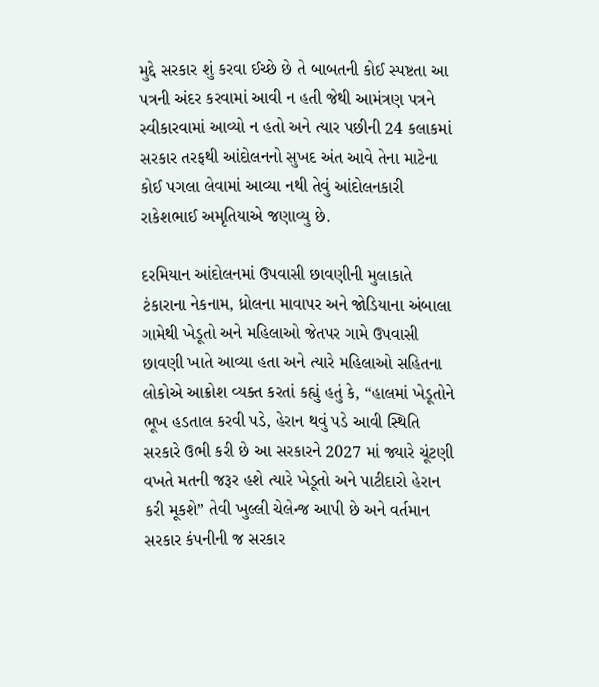મુદ્દે સરકાર શું કરવા ઈચ્છે છે તે બાબતની કોઈ સ્પષ્ટતા આ પત્રની અંદર કરવામાં આવી ન હતી જેથી આમંત્રણ પત્રને સ્વીકારવામાં આવ્યો ન હતો અને ત્યાર પછીની 24 કલાકમાં સરકાર તરફથી આંદોલનનો સુખદ અંત આવે તેના માટેના કોઈ પગલા લેવામાં આવ્યા નથી તેવું આંદોલનકારી રાકેશભાઈ અમૃતિયાએ જણાવ્યુ છે.

દરમિયાન આંદોલનમાં ઉપવાસી છાવણીની મુલાકાતે ટંકારાના નેકનામ, ધ્રોલના માવાપર અને જોડિયાના અંબાલા ગામેથી ખેડૂતો અને મહિલાઓ જેતપર ગામે ઉપવાસી છાવણી ખાતે આવ્યા હતા અને ત્યારે મહિલાઓ સહિતના લોકોએ આક્રોશ વ્યક્ત કરતાં કહ્યું હતું કે, “હાલમાં ખેડૂતોને ભૂખ હડતાલ કરવી પડે, હેરાન થવું પડે આવી સ્થિતિ સરકારે ઉભી કરી છે આ સરકારને 2027 માં જ્યારે ચૂંટણી વખતે મતની જરૂર હશે ત્યારે ખેડૂતો અને પાટીદારો હેરાન કરી મૂકશે” તેવી ખુલ્લી ચેલેન્જ આપી છે અને વર્તમાન સરકાર કંપનીની જ સરકાર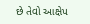છે તેવો આક્ષેપ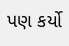પણ કર્યો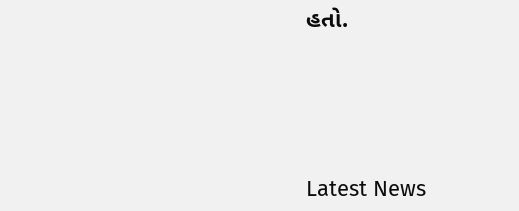હતો.






Latest News